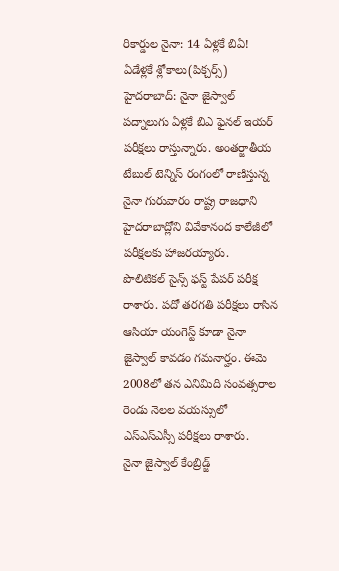రికార్డుల నైనా: 14 ఏళ్లకే బిఏ! ఏడేళ్లకే శ్లోకాలు(పిక్చర్స్)
హైదరాబాద్: నైనా జైస్వాల్ పద్నాలుగు ఏళ్లకే బిఎ ఫైనల్ ఇయర్ పరీక్షలు రాస్తున్నారు. అంతర్జాతీయ టేబుల్ టెన్నిస్ రంగంలో రాణిస్తున్న నైనా గురువారం రాష్ట్ర రాజధాని హైదరాబాద్లోని వివేకానంద కాలేజీలో పరీక్షలకు హాజరయ్యారు.
పొలిటికల్ సైన్స్ ఫస్ట్ పేపర్ పరీక్ష రాశారు. పదో తరగతి పరీక్షలు రాసిన ఆసియా యంగెస్ట్ కూడా నైనా జైస్వాల్ కావడం గమనార్హం. ఈమె 2008లో తన ఎనిమిది సంవత్సరాల రెండు నెలల వయస్సులో ఎస్ఎస్ఎస్సీ పరీక్షలు రాశారు.
నైనా జైస్వాల్ కేంబ్రిడ్జ్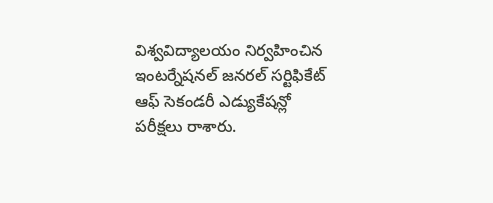విశ్వవిద్యాలయం నిర్వహించిన ఇంటర్నేషనల్ జనరల్ సర్టిఫికేట్ ఆఫ్ సెకండరీ ఎడ్యుకేషన్లో పరీక్షలు రాశారు.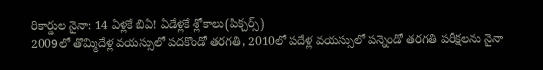రికార్డుల నైనా: 14 ఏళ్లకే బిఏ! ఏడేళ్లకే శ్లోకాలు(పిక్చర్స్)
2009లో తొమ్మిదేళ్ల వయస్సులో పదకొండో తరగతి, 2010లో పదేళ్ల వయస్సులో పన్నెండో తరగతి పరీక్షలను నైనా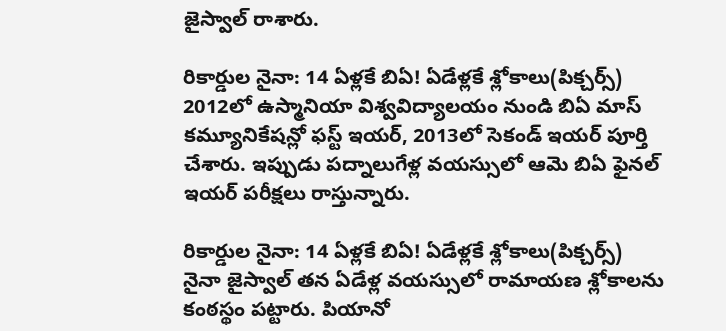జైస్వాల్ రాశారు.

రికార్డుల నైనా: 14 ఏళ్లకే బిఏ! ఏడేళ్లకే శ్లోకాలు(పిక్చర్స్)
2012లో ఉస్మానియా విశ్వవిద్యాలయం నుండి బిఏ మాస్ కమ్యూనికేషన్లో ఫస్ట్ ఇయర్, 2013లో సెకండ్ ఇయర్ పూర్తి చేశారు. ఇప్పుడు పద్నాలుగేళ్ల వయస్సులో ఆమె బిఏ ఫైనల్ ఇయర్ పరీక్షలు రాస్తున్నారు.

రికార్డుల నైనా: 14 ఏళ్లకే బిఏ! ఏడేళ్లకే శ్లోకాలు(పిక్చర్స్)
నైనా జైస్వాల్ తన ఏడేళ్ల వయస్సులో రామాయణ శ్లోకాలను కంఠస్థం పట్టారు. పియానో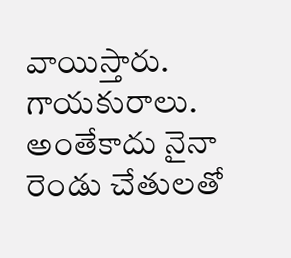వాయిస్తారు. గాయకురాలు. అంతేకాదు నైనా రెండు చేతులతో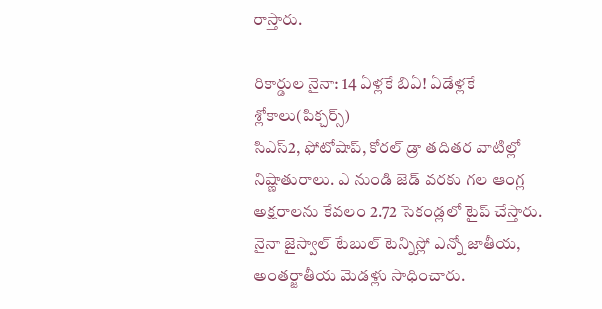రాస్తారు.

రికార్డుల నైనా: 14 ఏళ్లకే బిఏ! ఏడేళ్లకే శ్లోకాలు(పిక్చర్స్)
సిఎస్2, ఫోటోషాప్, కోరల్ డ్రా తదితర వాటిల్లో నిష్ణాతురాలు. ఎ నుండి జెడ్ వరకు గల ఆంగ్ల అక్షరాలను కేవలం 2.72 సెకండ్లలో టైప్ చేస్తారు. నైనా జైస్వాల్ టేబుల్ టెన్నిస్లో ఎన్నో జాతీయ, అంతర్జాతీయ మెడళ్లు సాధించారు.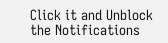Click it and Unblock the Notifications